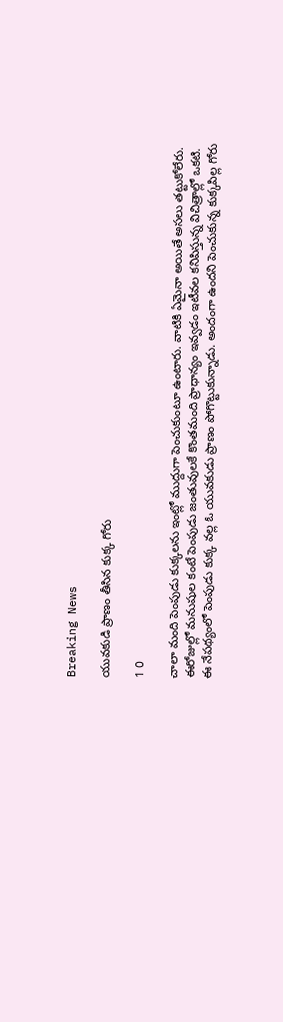Breaking News

యువకుడి ప్రాణం తీసిన కుక్క గోరు

1 0

చాలా మంది పెంపుడు కుక్కలను ఇంట్లో ముద్దుగా పెంచుకుంటూ ఉంటారు. వాటికి ఏమైనా అయితే అసలు తట్టుకోలేరు. ఈరోజుల్లో మనుషుల కంటే పెంపుడు జంతువులకే కొంతమంది ప్రాధాన్యం ఇవ్వడం ఇటీవల కనిపిస్తున్న విచిత్రాల్లో ఒకటి. ఈ నేపథ్యంలో పెంపుడు కుక్క వల్ల ఓ యువకుడు ప్రాణం పోగొట్టుకున్నాడు. అందంగా ఉందని పెంచుకున్న కుక్కపిల్ల గోరు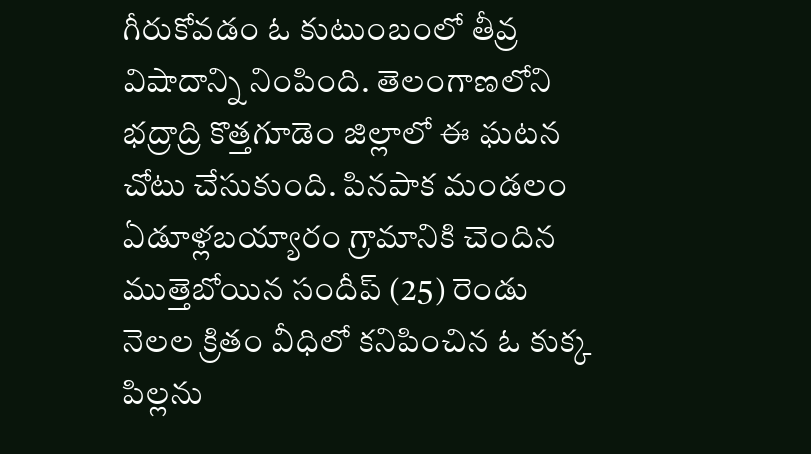గీరుకోవడం ఓ కుటుంబంలో తీవ్ర విషాదాన్ని నింపింది. తెలంగాణలోని భద్రాద్రి కొత్తగూడెం జిల్లాలో ఈ ఘటన చోటు చేసుకుంది. పినపాక మండలం ఏడూళ్లబయ్యారం గ్రామానికి చెందిన ముత్తెబోయిన సందీప్ (25) రెండు నెలల క్రితం వీధిలో కనిపించిన ఓ కుక్క పిల్లను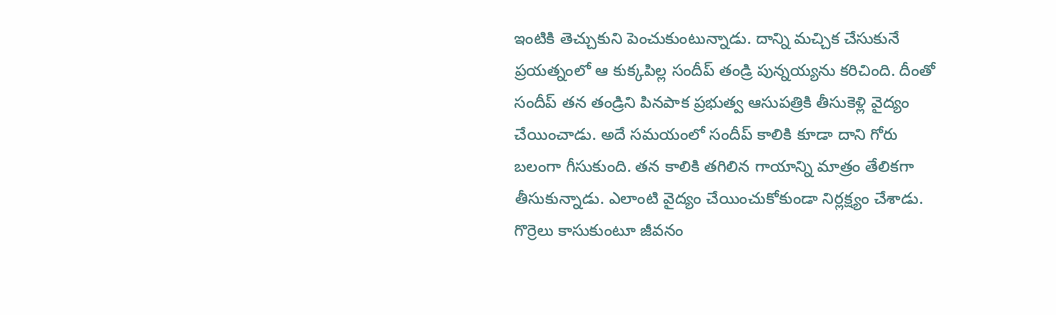ఇంటికి తెచ్చుకుని పెంచుకుంటున్నాడు. దాన్ని మచ్చిక చేసుకునే ప్రయత్నంలో ఆ కుక్కపిల్ల సందీప్ తండ్రి పున్నయ్యను కరిచింది. దీంతో సందీప్ తన తండ్రిని పినపాక ప్రభుత్వ ఆసుపత్రికి తీసుకెళ్లి వైద్యం చేయించాడు. అదే సమయంలో సందీప్ కాలికి కూడా దాని గోరు బలంగా గీసుకుంది. తన కాలికి తగిలిన గాయాన్ని మాత్రం తేలికగా తీసుకున్నాడు. ఎలాంటి వైద్యం చేయించుకోకుండా నిర్లక్ష్యం చేశాడు. గొర్రెలు కాసుకుంటూ జీవనం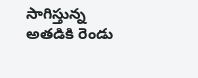సాగిస్తున్న అతడికి రెండు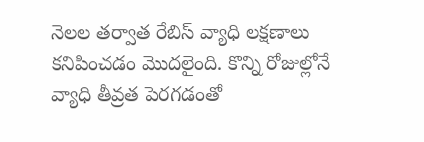నెలల తర్వాత రేబిస్ వ్యాధి లక్షణాలు కనిపించడం మొదలైంది. కొన్ని రోజుల్లోనే వ్యాధి తీవ్రత పెరగడంతో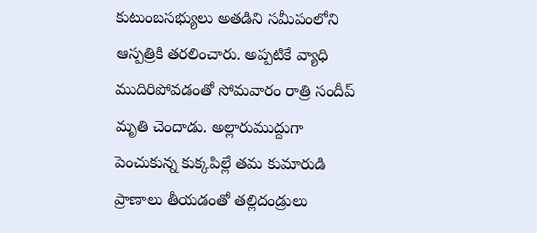కుటుంబసభ్యులు అతడిని సమీపంలోని ఆస్పత్రికి తరలించారు. అప్పటికే వ్యాధి ముదిరిపోవడంతో సోమవారం రాత్రి సందీప్ మృతి చెందాడు. అల్లారుముద్దుగా పెంచుకున్న కుక్కపిల్లే తమ కుమారుడి ప్రాణాలు తీయడంతో తల్లిదండ్రులు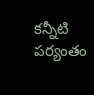కన్నీటి పర్యంతం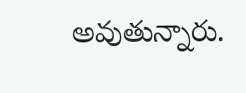అవుతున్నారు.